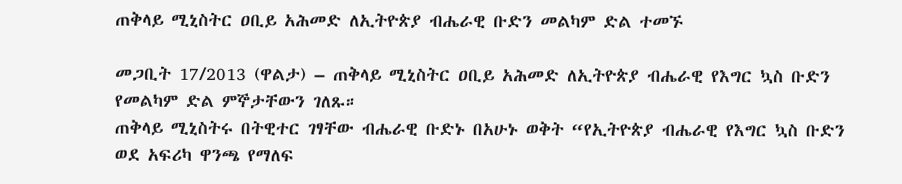ጠቅላይ ሚኒስትር ዐቢይ አሕመድ ለኢትዮጵያ ብሔራዊ ቡድን መልካም ድል ተመኙ

መጋቢት 17/2013 (ዋልታ) – ጠቅላይ ሚኒስትር ዐቢይ አሕመድ ለኢትዮጵያ ብሔራዊ የእግር ኳስ ቡድን የመልካም ድል ምኞታቸውን ገለጹ።
ጠቅላይ ሚኒስትሩ በትዊተር ገፃቸው ብሔራዊ ቡድኑ በአሁኑ ወቅት “የኢትዮጵያ ብሔራዊ የእግር ኳስ ቡድን ወደ አፍሪካ ዋንጫ የማለፍ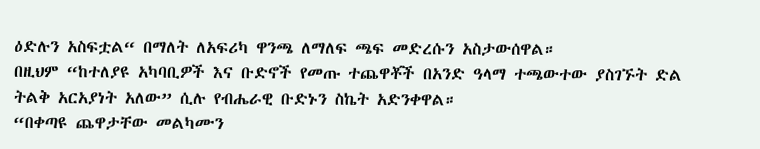ዕድሉን አስፍቷል“ በማለት ለአፍሪካ ዋንጫ ለማለፍ ጫፍ መድረሱን አስታውሰዋል።
በዚህም “ከተለያዩ አካባቢዎች እና ቡድኖች የመጡ ተጨዋቾች በአንድ ዓላማ ተጫውተው ያስገኙት ድል ትልቅ አርአያነት አለው” ሲሉ የብሔራዊ ቡድኑን ስኬት አድንቀዋል።
“በቀጣዩ ጨዋታቸው መልካሙን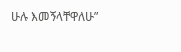ሁሉ እመኝላቸዋለሁ”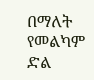በማለት የመልካም ድል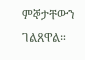ምኞታቸውን ገልጸዋል።